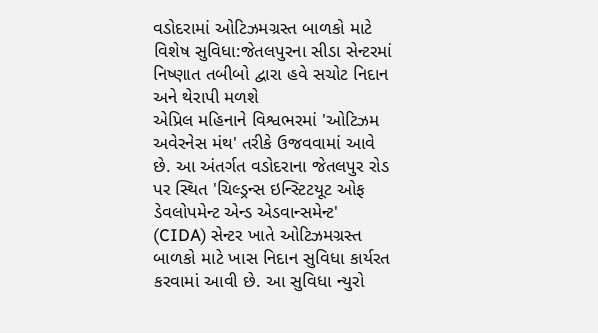વડોદરામાં ઓટિઝમગ્રસ્ત બાળકો માટે વિશેષ સુવિધા:જેતલપુરના સીડા સેન્ટરમાં નિષ્ણાત તબીબો દ્વારા હવે સચોટ નિદાન અને થેરાપી મળશે
એપ્રિલ મહિનાને વિશ્વભરમાં 'ઓટિઝમ અવેરનેસ મંથ' તરીકે ઉજવવામાં આવે છે. આ અંતર્ગત વડોદરાના જેતલપુર રોડ પર સ્થિત 'ચિલ્ડ્રન્સ ઇન્સ્ટિટયૂટ ઓફ ડેવલોપમેન્ટ એન્ડ એડવાન્સમેન્ટ' (CIDA) સેન્ટર ખાતે ઓટિઝમગ્રસ્ત બાળકો માટે ખાસ નિદાન સુવિધા કાર્યરત કરવામાં આવી છે. આ સુવિધા ન્યુરો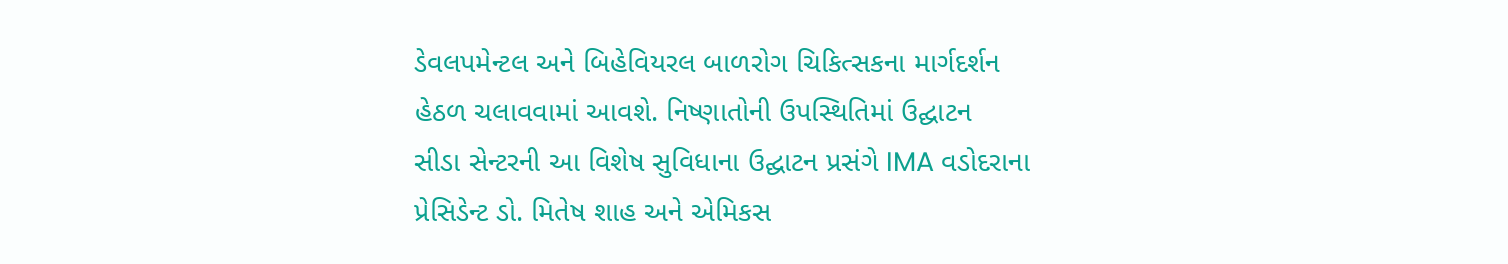ડેવલપમેન્ટલ અને બિહેવિયરલ બાળરોગ ચિકિત્સકના માર્ગદર્શન હેઠળ ચલાવવામાં આવશે. નિષ્ણાતોની ઉપસ્થિતિમાં ઉદ્ઘાટન
સીડા સેન્ટરની આ વિશેષ સુવિધાના ઉદ્ઘાટન પ્રસંગે IMA વડોદરાના પ્રેસિડેન્ટ ડો. મિતેષ શાહ અને એમિકસ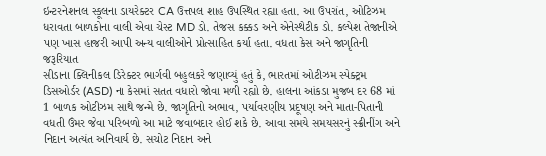ઇન્ટરનેશનલ સ્કૂલના ડાયરેક્ટર CA ઉત્તપલ શાહ ઉપસ્થિત રહ્યા હતા. આ ઉપરાંત, ઓટિઝમ ધરાવતા બાળકોના વાલી એવા ચેસ્ટ MD ડો. તેજસ કક્કડ અને એનેસ્થેટીક ડો. કલ્પેશ તેજાનીએ પણ ખાસ હાજરી આપી અન્ય વાલીઓને પ્રોત્સાહિત કર્યા હતા. વધતા કેસ અને જાગૃતિની જરૂરિયાત
સીડાના ક્લિનીકલ ડિરેક્ટર ભાર્ગવી બહુલકરે જણાવ્યું હતું કે, ભારતમાં ઓટીઝમ સ્પેક્ટ્રમ ડિસઓર્ડર (ASD) ના કેસમાં સતત વધારો જોવા મળી રહ્યો છે. હાલના આંકડા મુજબ દર 68 માં 1 બાળક ઓટીઝમ સાથે જન્મે છે. જાગૃતિનો અભાવ, પર્યાવરણીય પ્રદૂષણ અને માતા-પિતાની વધતી ઉંમર જેવા પરિબળો આ માટે જવાબદાર હોઈ શકે છે. આવા સમયે સમયસરનું સ્ક્રીનીંગ અને નિદાન અત્યંત અનિવાર્ય છે. સચોટ નિદાન અને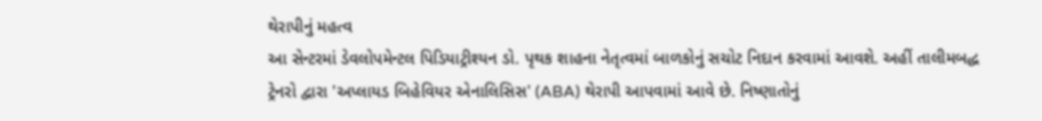થેરાપીનું મહત્વ
આ સેન્ટરમાં ડેવલોપમેન્ટલ પિડિયાટ્રીશ્યન ડો. પૃથક શાહના નેતૃત્વમાં બાળકોનું સચોટ નિદાન કરવામાં આવશે. અહીં તાલીમબદ્ધ ટ્રેનરો દ્વારા 'અપ્લાયડ બિહેવિયર એનાલિસિસ' (ABA) થેરાપી આપવામાં આવે છે. નિષ્ણાતોનું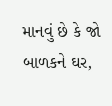માનવું છે કે જો બાળકને ઘર,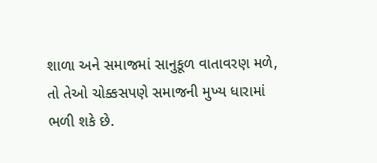શાળા અને સમાજમાં સાનુકૂળ વાતાવરણ મળે, તો તેઓ ચોક્કસપણે સમાજની મુખ્ય ધારામાં ભળી શકે છે.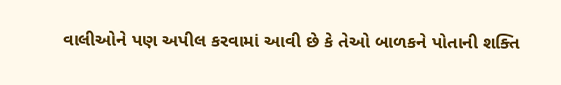વાલીઓને પણ અપીલ કરવામાં આવી છે કે તેઓ બાળકને પોતાની શક્તિ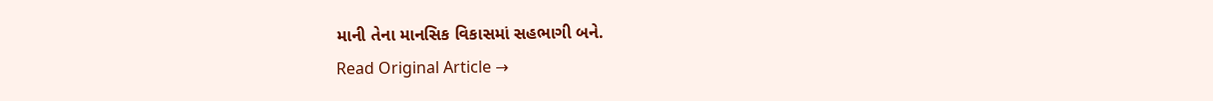માની તેના માનસિક વિકાસમાં સહભાગી બને.
Read Original Article →